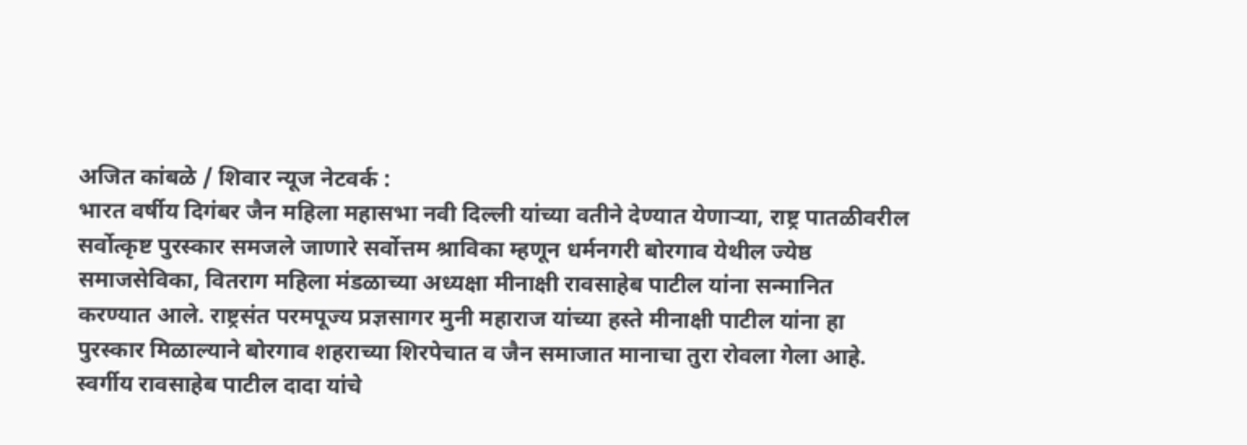अजित कांबळे / शिवार न्यूज नेटवर्क :
भारत वर्षीय दिगंबर जैन महिला महासभा नवी दिल्ली यांच्या वतीने देण्यात येणाऱ्या, राष्ट्र पातळीवरील सर्वोत्कृष्ट पुरस्कार समजले जाणारे सर्वोत्तम श्राविका म्हणून धर्मनगरी बोरगाव येथील ज्येष्ठ समाजसेविका, वितराग महिला मंडळाच्या अध्यक्षा मीनाक्षी रावसाहेब पाटील यांना सन्मानित करण्यात आले. राष्ट्रसंत परमपूज्य प्रज्ञसागर मुनी महाराज यांच्या हस्ते मीनाक्षी पाटील यांना हा पुरस्कार मिळाल्याने बोरगाव शहराच्या शिरपेचात व जैन समाजात मानाचा तुरा रोवला गेला आहे.
स्वर्गीय रावसाहेब पाटील दादा यांचे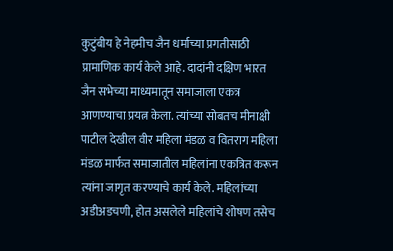कुटुंबीय हे नेहमीच जैन धर्माच्या प्रगतीसाठी प्रामाणिक कार्य केले आहे. दादांनी दक्षिण भारत जैन सभेच्या माध्यमातून समाजाला एकत्र आणण्याचा प्रयत्न केला. त्यांच्या सोबतच मीनाक्षी पाटील देखील वीर महिला मंडळ व वितराग महिला मंडळ मार्फत समाजातील महिलांना एकत्रित करून त्यांना जागृत करण्याचे कार्य केले. महिलांच्या अडीअडचणी, होत असलेले महिलांचे शोषण तसेच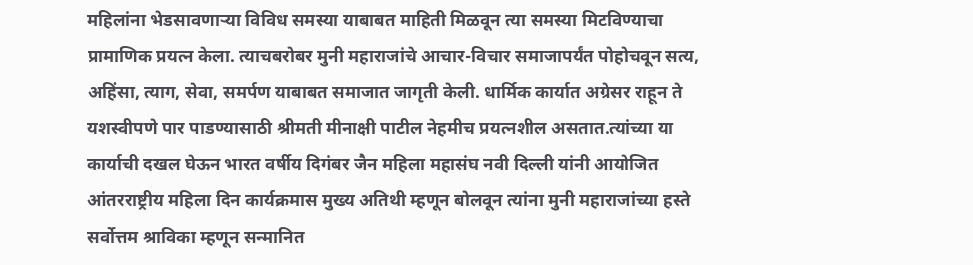महिलांना भेडसावणाऱ्या विविध समस्या याबाबत माहिती मिळवून त्या समस्या मिटविण्याचा प्रामाणिक प्रयत्न केला. त्याचबरोबर मुनी महाराजांचे आचार-विचार समाजापर्यंत पोहोचवून सत्य, अहिंसा, त्याग, सेवा, समर्पण याबाबत समाजात जागृती केली. धार्मिक कार्यात अग्रेसर राहून ते यशस्वीपणे पार पाडण्यासाठी श्रीमती मीनाक्षी पाटील नेहमीच प्रयत्नशील असतात.त्यांच्या या कार्याची दखल घेऊन भारत वर्षीय दिगंबर जैन महिला महासंघ नवी दिल्ली यांनी आयोजित आंतरराष्ट्रीय महिला दिन कार्यक्रमास मुख्य अतिथी म्हणून बोलवून त्यांना मुनी महाराजांच्या हस्ते सर्वोत्तम श्राविका म्हणून सन्मानित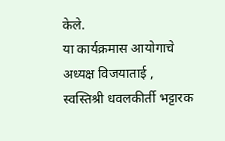केले.
या कार्यक्रमास आयोगाचे अध्यक्ष विजयाताई , स्वस्तिश्री धवलकीर्ती भट्टारक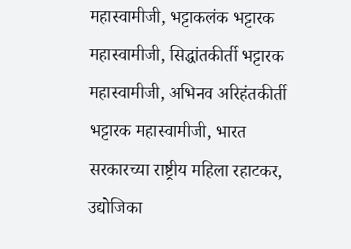महास्वामीजी, भट्टाकलंक भट्टारक महास्वामीजी, सिद्धांतकीर्ती भट्टारक महास्वामीजी, अभिनव अरिहंतकीर्ती भट्टारक महास्वामीजी, भारत सरकारच्या राष्ट्रीय महिला रहाटकर, उद्योजिका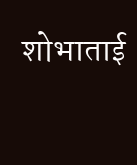शोभाताई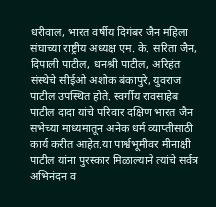धरीवाल, भारत वर्षीय दिगंबर जैन महिला संघाच्या राष्ट्रीय अध्यक्ष एम. के. सरिता जैन, दिपाली पाटील, धनश्री पाटील, अरिहंत संस्थेचे सीईओ अशोक बंकापुरे, युवराज पाटील उपस्थित होते. स्वर्गीय रावसाहेब पाटील दादा यांचे परिवार दक्षिण भारत जैन सभेच्या माध्यमातून अनेक धर्म व्याप्तीसाठी कार्य करीत आहेत.या पार्श्वभूमीवर मीनाक्षी पाटील यांना पुरस्कार मिळाल्याने त्यांचे सर्वत्र अभिनंदन व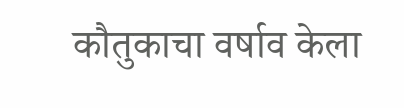कौतुकाचा वर्षाव केला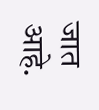जात आहे.